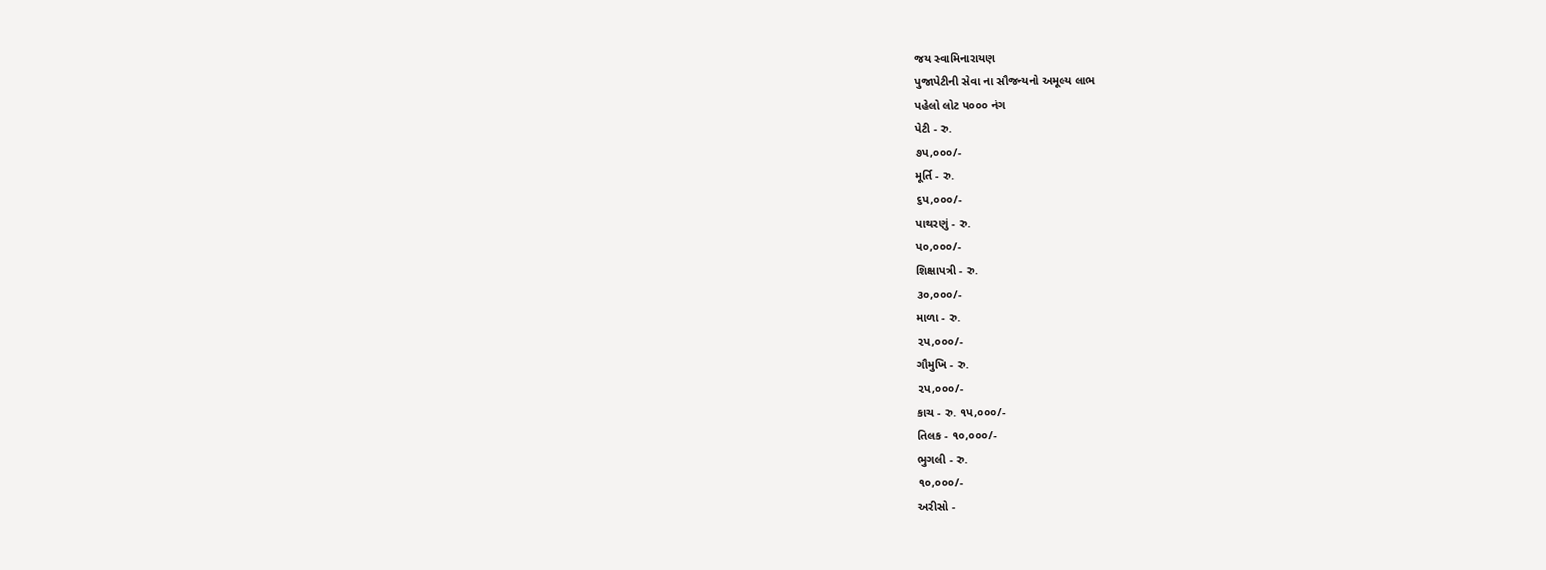જય સ્વામિનારાયણ
પુજાપેટીની સેવા ના સૌજન્યનો અમૂલ્ય લાભ
પહેલો લોટ પ૦૦૦ નંગ
પેટી - રુ.
૭પ,૦૦૦/-
મૂર્તિ - રુ.
૬પ,૦૦૦/-
પાથરણું - રુ.
પ૦,૦૦૦/-
શિક્ષાપત્રી - રુ.
૩૦,૦૦૦/-
માળા - રુ.
૨પ,૦૦૦/-
ગૌમુખિ - રુ.
૨પ,૦૦૦/-
કાચ - રુ. ૧પ,૦૦૦/-
તિલક - ૧૦,૦૦૦/-
ભુગલી - રુ.
૧૦,૦૦૦/-
અરીસો -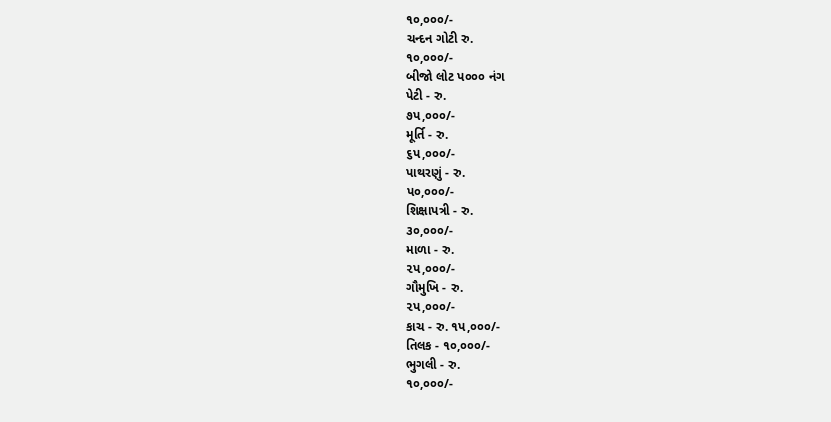૧૦,૦૦૦/-
ચન્દન ગોટી રુ.
૧૦,૦૦૦/-
બીજો લોટ પ૦૦૦ નંગ
પેટી - રુ.
૭પ,૦૦૦/-
મૂર્તિ - રુ.
૬પ,૦૦૦/-
પાથરણું - રુ.
પ૦,૦૦૦/-
શિક્ષાપત્રી - રુ.
૩૦,૦૦૦/-
માળા - રુ.
૨પ,૦૦૦/-
ગૌમુખિ - રુ.
૨પ,૦૦૦/-
કાચ - રુ. ૧પ,૦૦૦/-
તિલક - ૧૦,૦૦૦/-
ભુગલી - રુ.
૧૦,૦૦૦/-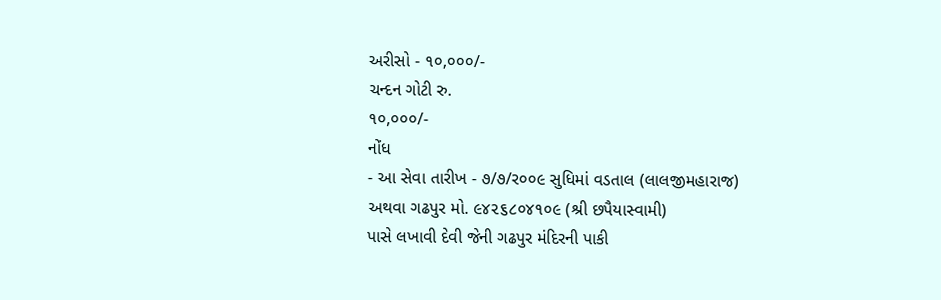અરીસો - ૧૦,૦૦૦/-
ચન્દન ગોટી રુ.
૧૦,૦૦૦/-
નોંધ
- આ સેવા તારીખ - ૭/૭/ર૦૦૯ સુધિમાં વડતાલ (લાલજીમહારાજ)
અથવા ગઢપુર મો. ૯૪૨૬૮૦૪૧૦૯ (શ્રી છપૈયાસ્વામી)
પાસે લખાવી દેવી જેની ગઢપુર મંદિરની પાકી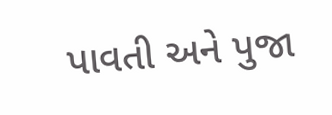પાવતી અને પુજા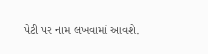પેટી પર નામ લખવામાં આવશે.